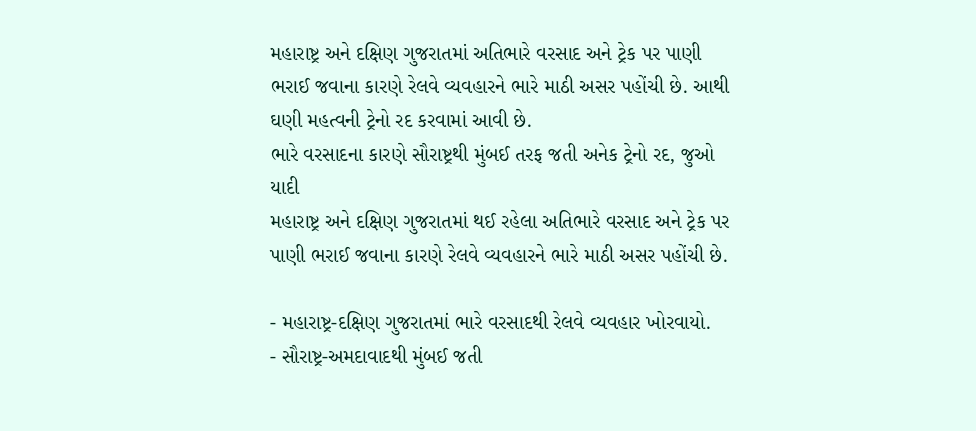મહારાષ્ટ્ર અને દક્ષિણ ગુજરાતમાં અતિભારે વરસાદ અને ટ્રેક પર પાણી ભરાઈ જવાના કારણે રેલવે વ્યવહારને ભારે માઠી અસર પહોંચી છે. આથી ઘણી મહત્વની ટ્રેનો રદ કરવામાં આવી છે.
ભારે વરસાદના કારણે સૌરાષ્ટ્રથી મુંબઈ તરફ જતી અનેક ટ્રેનો રદ, જુઓ યાદી
મહારાષ્ટ્ર અને દક્ષિણ ગુજરાતમાં થઈ રહેલા અતિભારે વરસાદ અને ટ્રેક પર પાણી ભરાઈ જવાના કારણે રેલવે વ્યવહારને ભારે માઠી અસર પહોંચી છે.

- મહારાષ્ટ્ર-દક્ષિણ ગુજરાતમાં ભારે વરસાદથી રેલવે વ્યવહાર ખોરવાયો.
- સૌરાષ્ટ્ર-અમદાવાદથી મુંબઈ જતી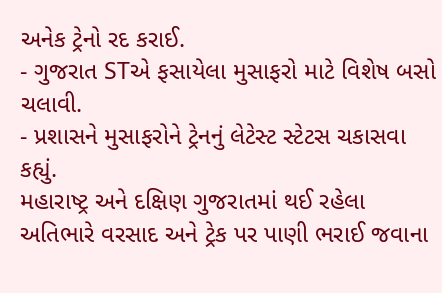અનેક ટ્રેનો રદ કરાઈ.
- ગુજરાત STએ ફસાયેલા મુસાફરો માટે વિશેષ બસો ચલાવી.
- પ્રશાસને મુસાફરોને ટ્રેનનું લેટેસ્ટ સ્ટેટસ ચકાસવા કહ્યું.
મહારાષ્ટ્ર અને દક્ષિણ ગુજરાતમાં થઈ રહેલા અતિભારે વરસાદ અને ટ્રેક પર પાણી ભરાઈ જવાના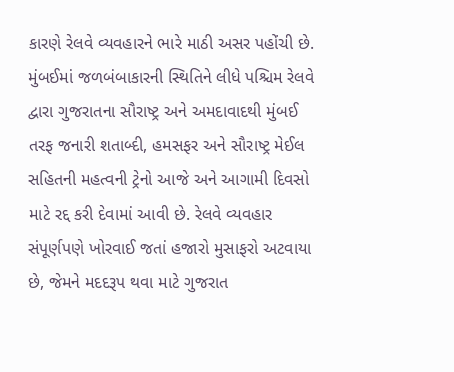કારણે રેલવે વ્યવહારને ભારે માઠી અસર પહોંચી છે. મુંબઈમાં જળબંબાકારની સ્થિતિને લીધે પશ્ચિમ રેલવે દ્વારા ગુજરાતના સૌરાષ્ટ્ર અને અમદાવાદથી મુંબઈ તરફ જનારી શતાબ્દી, હમસફર અને સૌરાષ્ટ્ર મેઈલ સહિતની મહત્વની ટ્રેનો આજે અને આગામી દિવસો માટે રદ્દ કરી દેવામાં આવી છે. રેલવે વ્યવહાર સંપૂર્ણપણે ખોરવાઈ જતાં હજારો મુસાફરો અટવાયા છે, જેમને મદદરૂપ થવા માટે ગુજરાત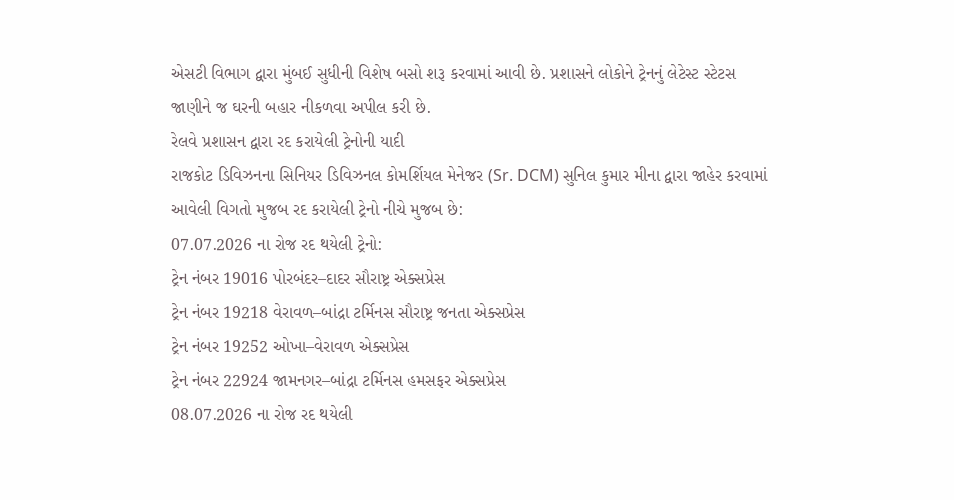એસટી વિભાગ દ્વારા મુંબઈ સુધીની વિશેષ બસો શરૂ કરવામાં આવી છે. પ્રશાસને લોકોને ટ્રેનનું લેટેસ્ટ સ્ટેટસ જાણીને જ ઘરની બહાર નીકળવા અપીલ કરી છે.
રેલવે પ્રશાસન દ્વારા રદ કરાયેલી ટ્રેનોની યાદી
રાજકોટ ડિવિઝનના સિનિયર ડિવિઝનલ કોમર્શિયલ મેનેજર (Sr. DCM) સુનિલ કુમાર મીના દ્વારા જાહેર કરવામાં આવેલી વિગતો મુજબ રદ કરાયેલી ટ્રેનો નીચે મુજબ છે:
07.07.2026 ના રોજ રદ થયેલી ટ્રેનો:
ટ્રેન નંબર 19016 પોરબંદર–દાદર સૌરાષ્ટ્ર એક્સપ્રેસ
ટ્રેન નંબર 19218 વેરાવળ–બાંદ્રા ટર્મિનસ સૌરાષ્ટ્ર જનતા એક્સપ્રેસ
ટ્રેન નંબર 19252 ઓખા–વેરાવળ એક્સપ્રેસ
ટ્રેન નંબર 22924 જામનગર–બાંદ્રા ટર્મિનસ હમસફર એક્સપ્રેસ
08.07.2026 ના રોજ રદ થયેલી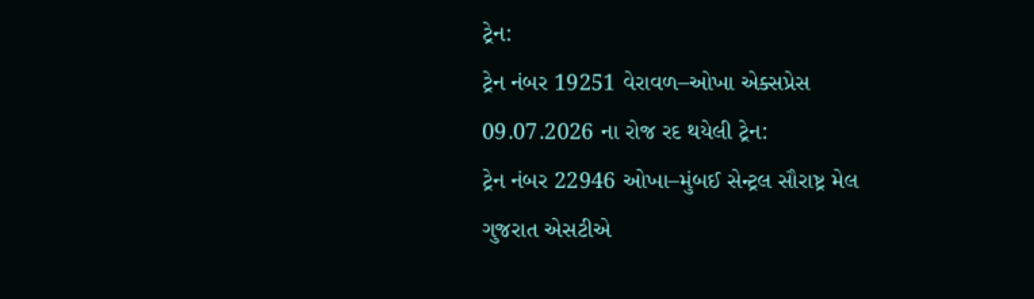ટ્રેન:
ટ્રેન નંબર 19251 વેરાવળ–ઓખા એક્સપ્રેસ
09.07.2026 ના રોજ રદ થયેલી ટ્રેન:
ટ્રેન નંબર 22946 ઓખા–મુંબઈ સેન્ટ્રલ સૌરાષ્ટ્ર મેલ
ગુજરાત એસટીએ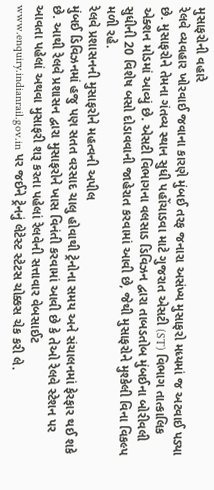મુસાફરોની વહારે
રેલવે વ્યવહાર ખોરવાઈ જવાના કારણે મુંબઈ તરફ જનારા અસંખ્ય મુસાફરો મધ્યમાં જ અટવાઈ પડ્યા છે. મુસાફરોને તેમના ગંતવ્ય સ્થાન સુધી પહોંચાડવા માટે ગુજરાત એસટી (ST) વિભાગ તાત્કાલિક એક્શન મોડમાં આવ્યું છે. એસટી વિભાગના વલસાડ ડિવિઝન દ્વારા તાબડતોબ મુંબઈના બોરીવલી સુધીની 20 વિશેષ બસો દોડાવવાની જાહેરાત કરવામાં આવી છે, જેથી મુસાફરોને મુશ્કેલી વિના વિકલ્પ મળી રહે.
રેલવે પ્રશાસનની મુસાફરોને મહત્વની અપીલ
મુંબઈ ડિવિઝનમાં હજુ પણ સતત વરસાદ ચાલુ હોવાથી ટ્રેનોના સમય અને સંચાલનમાં ફેરફાર થઈ શકે છે. આથી રેલવે પ્રશાસન દ્વારા મુસાફરોને ખાસ વિનંતી કરવામાં આવી છે કે તેઓ રેલવે સ્ટેશન પર આવતા પહેલાં અથવા મુસાફરી શરૂ કરતા પહેલાં રેલવેની સત્તાવાર વેબસાઈટ www.enquiry.indianrail.gov.in પર જઈને ટ્રેનનું લેટેસ્ટ સ્ટેટસ ચોક્કસ ચેક કરી લે.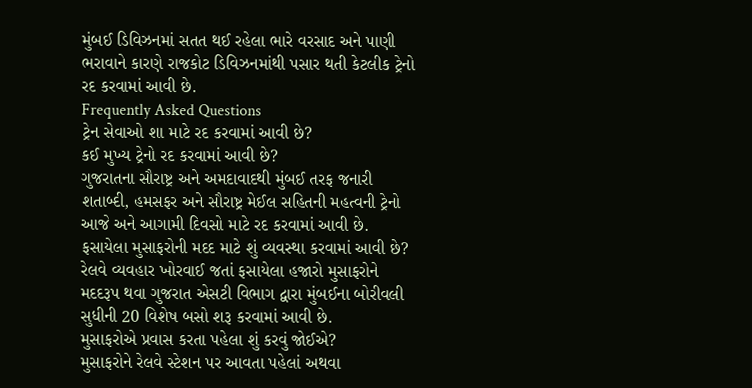મુંબઈ ડિવિઝનમાં સતત થઈ રહેલા ભારે વરસાદ અને પાણી ભરાવાને કારણે રાજકોટ ડિવિઝનમાંથી પસાર થતી કેટલીક ટ્રેનો રદ કરવામાં આવી છે.
Frequently Asked Questions
ટ્રેન સેવાઓ શા માટે રદ કરવામાં આવી છે?
કઈ મુખ્ય ટ્રેનો રદ કરવામાં આવી છે?
ગુજરાતના સૌરાષ્ટ્ર અને અમદાવાદથી મુંબઈ તરફ જનારી શતાબ્દી, હમસફર અને સૌરાષ્ટ્ર મેઈલ સહિતની મહત્વની ટ્રેનો આજે અને આગામી દિવસો માટે રદ કરવામાં આવી છે.
ફસાયેલા મુસાફરોની મદદ માટે શું વ્યવસ્થા કરવામાં આવી છે?
રેલવે વ્યવહાર ખોરવાઈ જતાં ફસાયેલા હજારો મુસાફરોને મદદરૂપ થવા ગુજરાત એસટી વિભાગ દ્વારા મુંબઈના બોરીવલી સુધીની 20 વિશેષ બસો શરૂ કરવામાં આવી છે.
મુસાફરોએ પ્રવાસ કરતા પહેલા શું કરવું જોઈએ?
મુસાફરોને રેલવે સ્ટેશન પર આવતા પહેલાં અથવા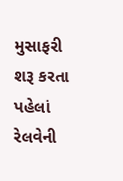મુસાફરી શરૂ કરતા પહેલાં રેલવેની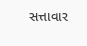સત્તાવાર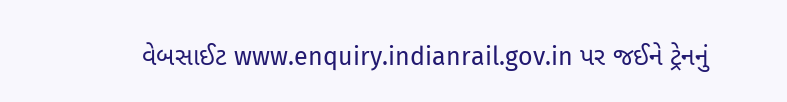વેબસાઈટ www.enquiry.indianrail.gov.in પર જઈને ટ્રેનનું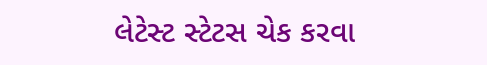લેટેસ્ટ સ્ટેટસ ચેક કરવા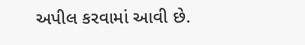અપીલ કરવામાં આવી છે.